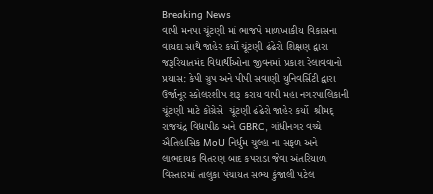Breaking News
વાપી મનપા ચૂંટણી માં ભાજપે માળખાકીય વિકાસના વાયદા સાથે જાહેર કર્યો ચૂંટણી ઢંઢેરો શિક્ષણ દ્વારા જરૂરિયાતમંદ વિદ્યાર્થીઓના જીવનમાં પ્રકાશ રેલાવવાનો પ્રયાસ: કેપી ગ્રુપ અને પીપી સવાણી યુનિવર્સિટી દ્વારા ઉર્જાનૂર સ્કોલરશીપ શરૂ કરાય વાપી મહા નગરપાલિકાની ચૂંટણી માટે કોંગ્રેસે  ચૂંટણી ઢંઢેરો જાહેર કર્યો  શ્રીમદ્ રાજચંદ્ર વિદ્યાપીઠ અને GBRC, ગાંધીનગર વચ્ચે ઐતિહાસિક MoU નિર્ધુમ ચુલ્હા ના સફળ અને લાભદાયક વિતરણ બાદ કપરાડા જેવા અંતરિયાળ વિસ્તારમાં તાલુકા પંચાયત સભ્ય કુંજાલી પટેલ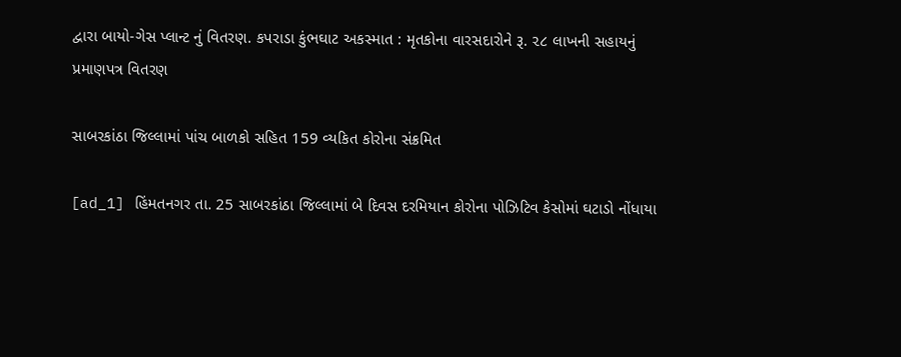દ્વારા બાયો-ગેસ પ્લાન્ટ નું વિતરણ. કપરાડા કુંભઘાટ અકસ્માત : મૃતકોના વારસદારોને રૂ. ૨૮ લાખની સહાયનું પ્રમાણપત્ર વિતરણ

સાબરકાંઠા જિલ્લામાં પાંચ બાળકો સહિત 159 વ્યકિત કોરોના સંક્રમિત

[ad_1] હિંમતનગર તા. 25 સાબરકાંઠા જિલ્લામાં બે દિવસ દરમિયાન કોરોના પોઝિટિવ કેસોમાં ઘટાડો નોંધાયા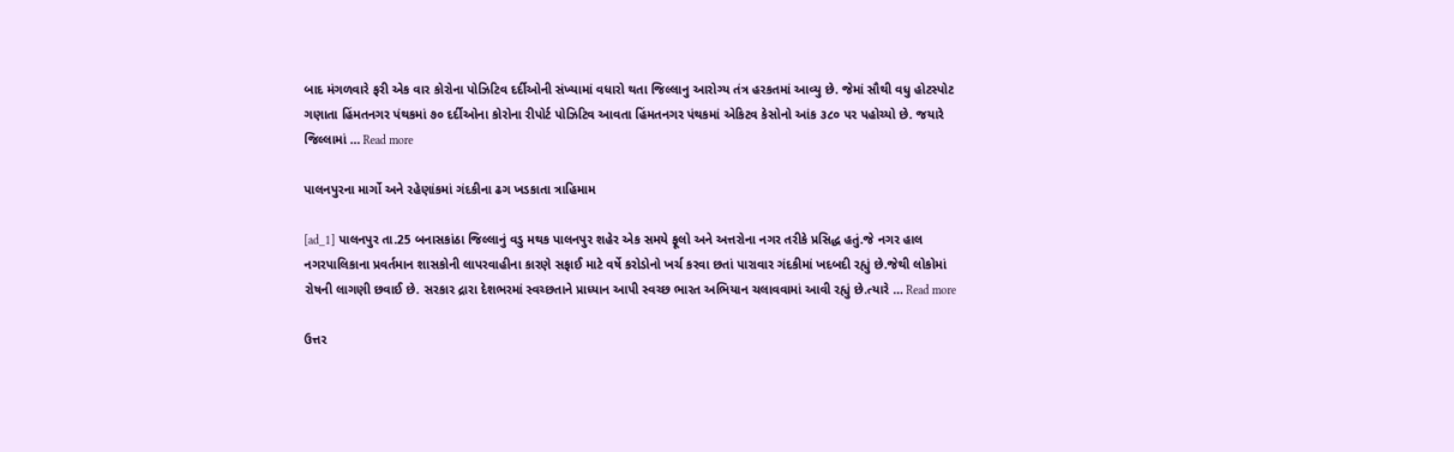બાદ મંગળવારે ફરી એક વાર કોરોના પોઝિટિવ દર્દીઓની સંખ્યામાં વધારો થતા જિલ્લાનુ આરોગ્ય તંત્ર હરકતમાં આવ્યુ છે. જેમાં સૌથી વધુ હોટસ્પોટ ગણાતા હિંમતનગર પંથકમાં ૭૦ દર્દીઓના કોરોના રીપોર્ટ પોઝિટિવ આવતા હિંમતનગર પંથકમાં એકિટવ કેસોનો આંક ૩૮૦ પર પહોચ્યો છે. જયારે જિલ્લામાં … Read more

પાલનપુરના માર્ગો અને રહેણાંકમાં ગંદકીના ઢગ ખડકાતા ત્રાહિમામ

[ad_1] પાલનપુર તા.25 બનાસકાંઠા જિલ્લાનું વડુ મથક પાલનપુર શહેર એક સમયે ફૂલો અને અત્તરોના નગર તરીકે પ્રસિદ્ધ હતું.જે નગર હાલ નગરપાલિકાના પ્રવર્તમાન શાસકોની લાપરવાહીના કારણે સફાઈ માટે વર્ષે કરોડોનો ખર્ચ કરવા છતાં પારાવાર ગંદકીમાં ખદબદી રહ્યું છે.જેથી લોકોમાં રોષની લાગણી છવાઈ છે. સરકાર દ્રારા દેશભરમાં સ્વચ્છતાને પ્રાધ્યાન આપી સ્વચ્છ ભારત અભિયાન ચલાવવામાં આવી રહ્યું છે.ત્યારે … Read more

ઉત્તર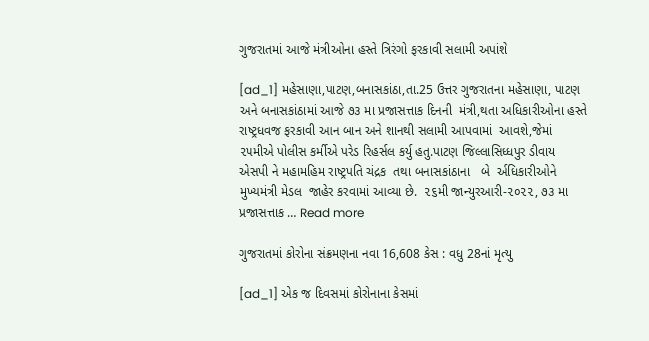ગુજરાતમાં આજે મંત્રીઓના હસ્તે ત્રિરંગો ફરકાવી સલામી અપાંશે

[ad_1] મહેસાણા,પાટણ,બનાસકાંઠા,તા.25 ઉત્તર ગુજરાતના મહેસાણા, પાટણ અને બનાસકાંઠામાં આજે ૭૩ મા પ્રજાસત્તાક દિનની  મંત્રી,થતા અધિકારીઓના હસ્તે રાષ્ટ્રધવજ ફરકાવી આન બાન અને શાનથી સલામી આપવામાં  આવશે,જેમાં ૨૫મીએ પોલીસ કર્મીએ પરેડ રિહર્સલ કર્યુ હતુ.પાટણ જિલ્લાસિધ્ધપુર ડીવાય એસપી ને મહામહિમ રાષ્ટ્રપતિ ચંદ્રક  તથા બનાસકાંઠાના   બે  ર્અધિકારીઓને મુખ્યમંત્રી મેડલ  જાહેર કરવામાં આવ્યા છે.  ૨૬મી જાન્યુરઆરી-૨૦૨૨, ૭૩ મા પ્રજાસત્તાક … Read more

ગુજરાતમાં કોરોના સંક્રમણના નવા 16,608 કેસ : વધુ 28નાં મૃત્યુ

[ad_1] એક જ દિવસમાં કોરોનાના કેસમાં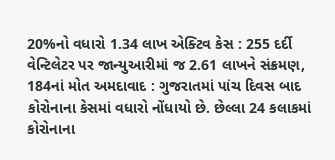20%નો વધારો 1.34 લાખ એક્ટિવ કેસ : 255 દર્દી વેન્ટિલેટર પર જાન્યુઆરીમાં જ 2.61 લાખને સંક્રમણ, 184નાં મોત અમદાવાદ : ગુજરાતમાં પાંચ દિવસ બાદ કોરોનાના કેસમાં વધારો નોંધાયો છે. છેલ્લા 24 કલાકમાં કોરોનાના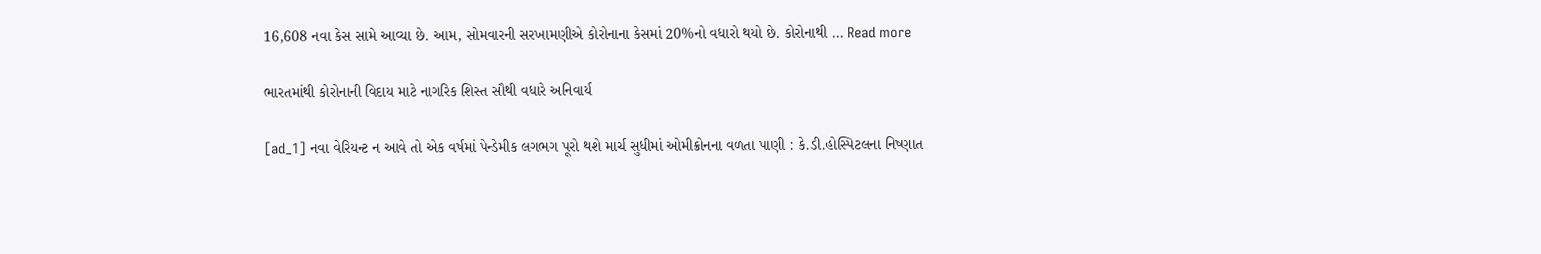16,608 નવા કેસ સામે આવ્યા છે. આમ, સોમવારની સરખામણીએ કોરોનાના કેસમાં 20%નો વધારો થયો છે. કોરોનાથી … Read more

ભારતમાંથી કોરોનાની વિદાય માટે નાગરિક શિસ્ત સૌથી વધારે અનિવાર્ય

[ad_1] નવા વેરિયન્ટ ન આવે તો એક વર્ષમાં પેન્ડેમીક લગભગ પૂરો થશે માર્ચ સુધીમાં ઓમીક્રોનના વળતા પાણી : કે.ડી.હોસ્પિટલના નિષ્ણાત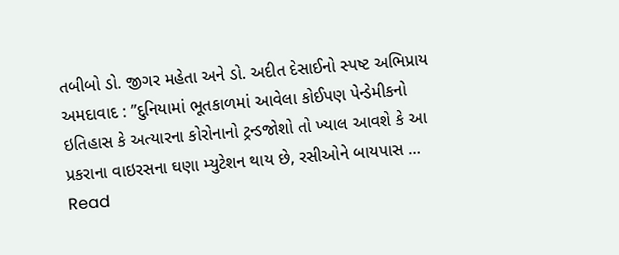તબીબો ડો. જીગર મહેતા અને ડો. અદીત દેસાઈનો સ્પષ્ટ અભિપ્રાય અમદાવાદ : ”દુનિયામાં ભૂતકાળમાં આવેલા કોઈપણ પેન્ડેમીકનો ઇતિહાસ કે અત્યારના કોરોનાનો ટ્રન્ડજોશો તો ખ્યાલ આવશે કે આ પ્રકરાના વાઇરસના ઘણા મ્યુટેશન થાય છે, રસીઓને બાયપાસ … Read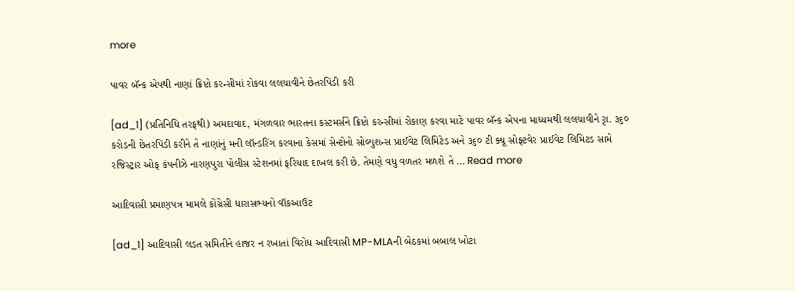more

પાવર બૅન્ક એપથી નાણાં ક્રિપ્ટો કરન્સીમાં રોકવા લલચાવીને છેતરપિંડી કરી

[ad_1] (પ્રતિનિધિ તરફથી) અમદાવાદ, મંગળવાર ભારતના કસ્ટમર્સને ક્રિપ્ટો કરન્સીમાં રોકાણ કરવા માટે પાવર બૅન્ક એપના માધ્યમથી લલચાવીને રૃા. ૩૬૦ કરોડની છેતરપિંડી કરીને તે નાણાંનું મની લૉન્ડરિંગ કરવાના કેસમાં સેન્ટોનો સોલ્યુશન્સ પ્રાઈવેટ લિમિટેડ અને ૩૬૦ ટી ક્યૂ સોફ્ટવેર પ્રાઈવેટ લિમિટડ સામે રજિસ્ટ્રાર ઓફ કંપનીઝે નારણપુરા પોલીસ સ્ટેશનમાં ફરિયાદ દાખલ કરી છે. તેમણે વધુ વળતર મળશે તે … Read more

આદિવાસી પ્રમાણપત્ર મામલે કોંગ્રેસી ધારાસભ્યનો વૉકઆઉટ

[ad_1] આદિવાસી લડત સમિતીને હાજર ન રખાતાં વિરોધ આદિવાસી MP-MLAની બેઠકમાં બબાલ ખોટા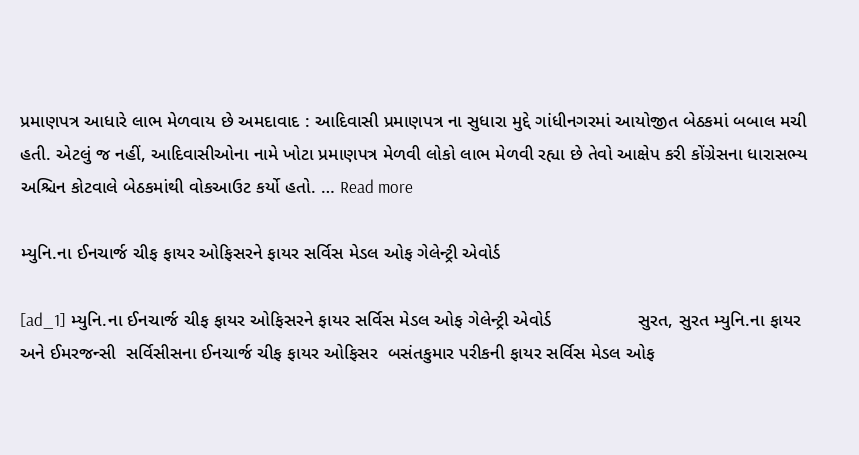પ્રમાણપત્ર આધારે લાભ મેળવાય છે અમદાવાદ : આદિવાસી પ્રમાણપત્ર ના સુધારા મુદ્દે ગાંધીનગરમાં આયોજીત બેઠકમાં બબાલ મચી હતી. એટલું જ નહીં, આદિવાસીઓના નામે ખોટા પ્રમાણપત્ર મેળવી લોકો લાભ મેળવી રહ્યા છે તેવો આક્ષેપ કરી કોંગ્રેસના ધારાસભ્ય અશ્ચિન કોટવાલે બેઠકમાંથી વોકઆઉટ કર્યો હતો. … Read more

મ્યુનિ.ના ઈનચાર્જ ચીફ ફાયર ઓફિસરને ફાયર સર્વિસ મેડલ ઓફ ગેલેન્ટ્રી એવોર્ડ

[ad_1] મ્યુનિ.ના ઈનચાર્જ ચીફ ફાયર ઓફિસરને ફાયર સર્વિસ મેડલ ઓફ ગેલેન્ટ્રી એવોર્ડ                 સુરત, સુરત મ્યુનિ.ના ફાયર અને ઈમરજન્સી  સર્વિસીસના ઈનચાર્જ ચીફ ફાયર ઓફિસર  બસંતકુમાર પરીકની ફાયર સર્વિસ મેડલ ઓફ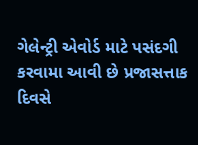ગેલેન્ટ્રી એવોર્ડ માટે પસંદગી કરવામા આવી છે પ્રજાસત્તાક દિવસે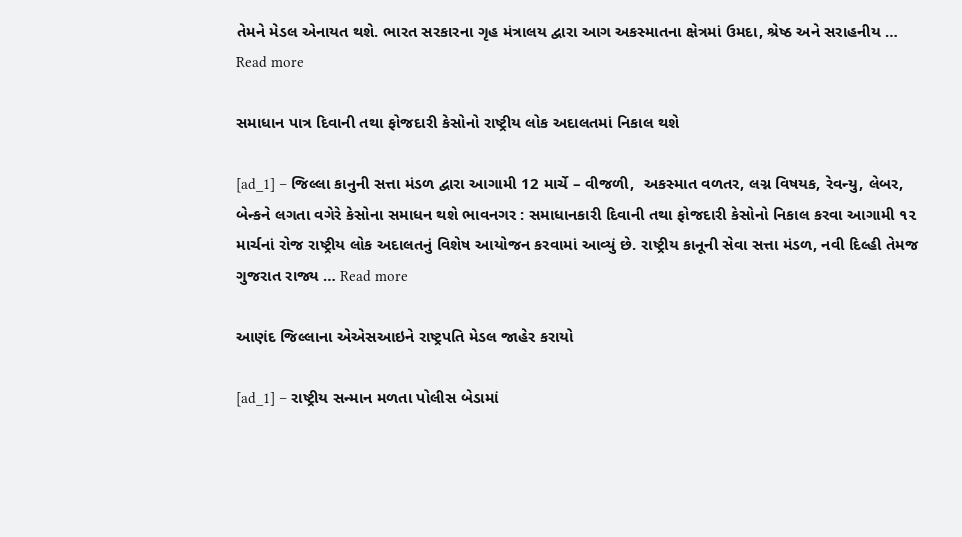તેમને મેડલ એનાયત થશે. ભારત સરકારના ગૃહ મંત્રાલય દ્વારા આગ અકસ્માતના ક્ષેત્રમાં ઉમદા, શ્રેષ્ઠ અને સરાહનીય … Read more

સમાધાન પાત્ર દિવાની તથા ફોજદારી કેસોનો રાષ્ટ્રીય લોક અદાલતમાં નિકાલ થશે

[ad_1] – જિલ્લા કાનુની સત્તા મંડળ દ્વારા આગામી 12 માર્ચે – વીજળી,  અકસ્માત વળતર, લગ્ન વિષયક, રેવન્યુ, લેબર, બેન્કને લગતા વગેરે કેસોના સમાધન થશે ભાવનગર : સમાધાનકારી દિવાની તથા ફોજદારી કેસોનો નિકાલ કરવા આગામી ૧૨ માર્ચનાં રોજ રાષ્ટ્રીય લોક અદાલતનું વિશેષ આયોજન કરવામાં આવ્યું છે. રાષ્ટ્રીય કાનૂની સેવા સત્તા મંડળ, નવી દિલ્હી તેમજ ગુજરાત રાજ્ય … Read more

આણંદ જિલ્લાના એએસઆઇને રાષ્ટ્રપતિ મેડલ જાહેર કરાયો

[ad_1] – રાષ્ટ્રીય સન્માન મળતા પોલીસ બેડામાં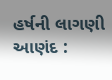હર્ષની લાગણી આણંદ :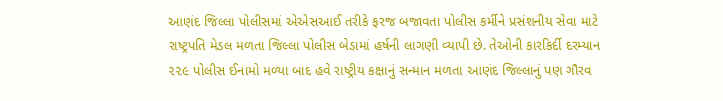આણંદ જિલ્લા પોલીસમાં એએસઆઈ તરીકે ફરજ બજાવતા પોલીસ કર્મીને પ્રસંશનીય સેવા માટે રાષ્ટ્રપતિ મેડલ મળતા જિલ્લા પોલીસ બેડામાં હર્ષની લાગણી વ્યાપી છે. તેઓની કારકિર્દી દરમ્યાન ૨૨૯ પોલીસ ઈનામો મળ્યા બાદ હવે રાષ્ટ્રીય કક્ષાનું સન્માન મળતા આણંદ જિલ્લાનું પણ ગૌરવ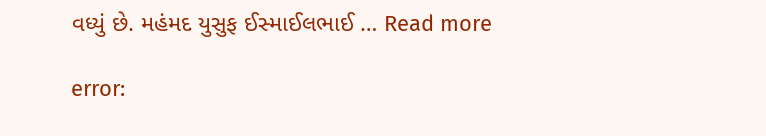વધ્યું છે. મહંમદ યુસુફ ઈસ્માઈલભાઈ … Read more

error: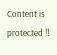Content is protected !!